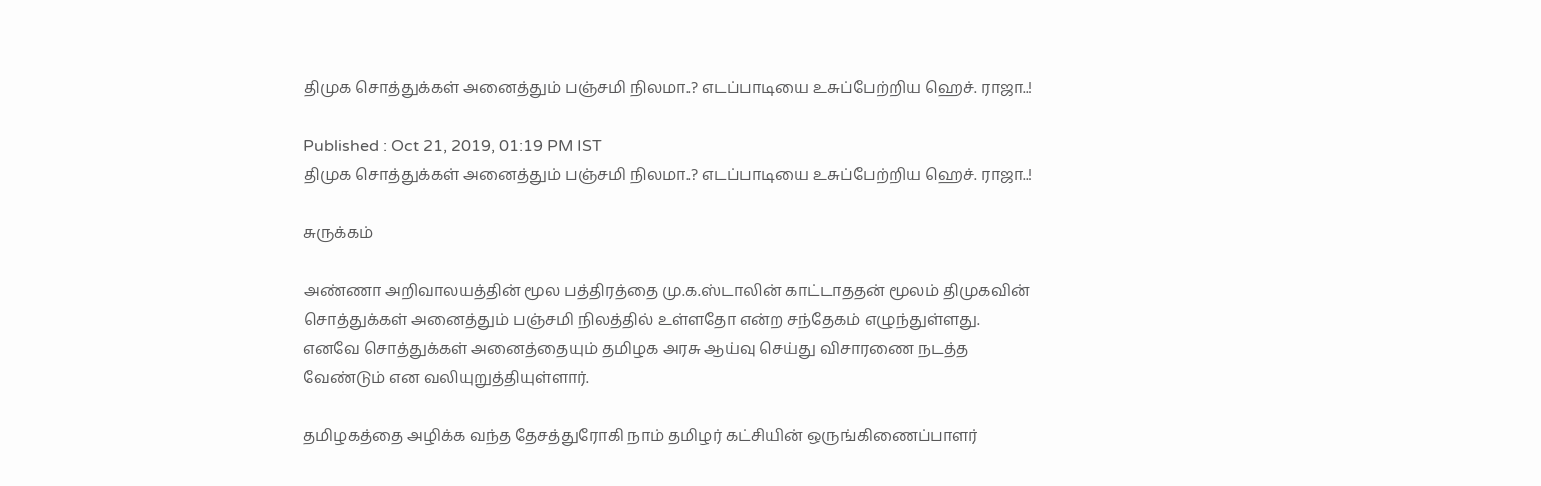திமுக சொத்துக்கள் அனைத்தும் பஞ்சமி நிலமா..? எடப்பாடியை உசுப்பேற்றிய ஹெச். ராஜா..!

Published : Oct 21, 2019, 01:19 PM IST
திமுக சொத்துக்கள் அனைத்தும் பஞ்சமி நிலமா..? எடப்பாடியை உசுப்பேற்றிய ஹெச். ராஜா..!

சுருக்கம்

அண்ணா அறிவாலயத்தின் மூல பத்திரத்தை மு.க.ஸ்டாலின் காட்டாததன் மூலம் திமுகவின் சொத்துக்கள் அனைத்தும் பஞ்சமி நிலத்தில் உள்ளதோ என்ற சந்தேகம் எழுந்துள்ளது. எனவே சொத்துக்கள் அனைத்தையும் தமிழக அரசு ஆய்வு செய்து விசாரணை நடத்த வேண்டும் என வலியுறுத்தியுள்ளார்.

தமிழகத்தை அழிக்க வந்த தேசத்துரோகி நாம் தமிழர் கட்சியின் ஒருங்கிணைப்பாளர்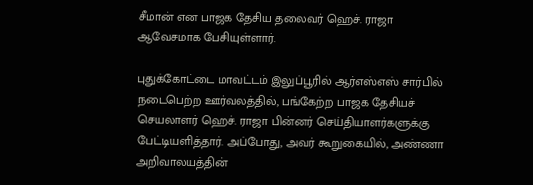சீமான் என பாஜக தேசிய தலைவர் ஹெச். ராஜா ஆவேசமாக பேசியுள்ளார்.

புதுக்கோட்டை மாவட்டம் இலுப்பூரில் ஆர்எஸ்எஸ் சார்பில் நடைபெற்ற ஊர்வலத்தில், பங்கேற்ற பாஜக தேசியச் செயலாளர் ஹெச். ராஜா பின்னர் செய்தியாளர்களுக்கு பேட்டியளித்தார். அப்போது, அவர் கூறுகையில், அண்ணா அறிவாலயத்தின்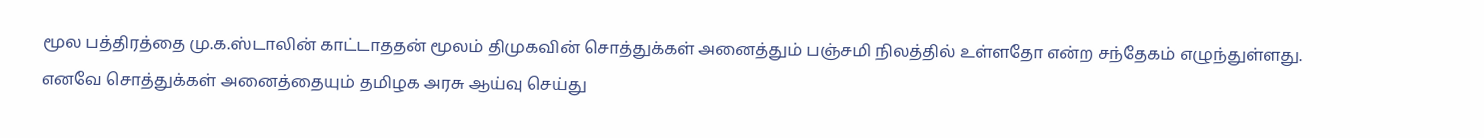மூல பத்திரத்தை மு.க.ஸ்டாலின் காட்டாததன் மூலம் திமுகவின் சொத்துக்கள் அனைத்தும் பஞ்சமி நிலத்தில் உள்ளதோ என்ற சந்தேகம் எழுந்துள்ளது. எனவே சொத்துக்கள் அனைத்தையும் தமிழக அரசு ஆய்வு செய்து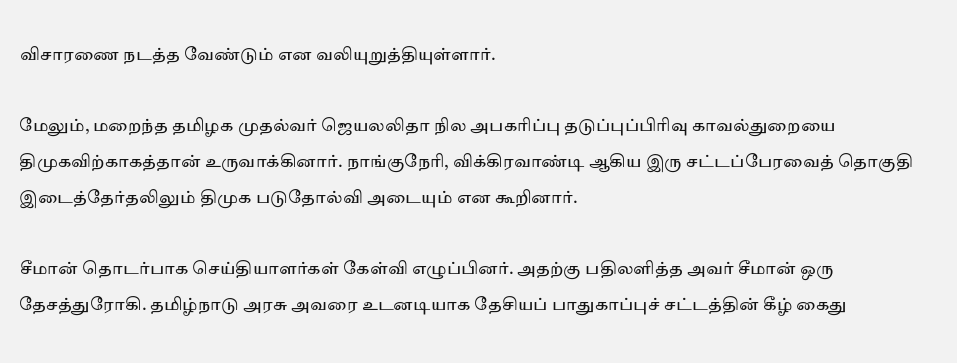விசாரணை நடத்த வேண்டும் என வலியுறுத்தியுள்ளார்.

மேலும், மறைந்த தமிழக முதல்வர் ஜெயலலிதா நில அபகரிப்பு தடுப்புப்பிரிவு காவல்துறையை திமுகவிற்காகத்தான் உருவாக்கினார். நாங்குநேரி, விக்கிரவாண்டி ஆகிய இரு சட்டப்பேரவைத் தொகுதி இடைத்தேர்தலிலும் திமுக படுதோல்வி அடையும் என கூறினார்.

சீமான் தொடர்பாக செய்தியாளர்கள் கேள்வி எழுப்பினர். அதற்கு பதிலளித்த அவர் சீமான் ஒரு தேசத்துரோகி. தமிழ்நாடு அரசு அவரை உடனடியாக தேசியப் பாதுகாப்புச் சட்டத்தின் கீழ் கைது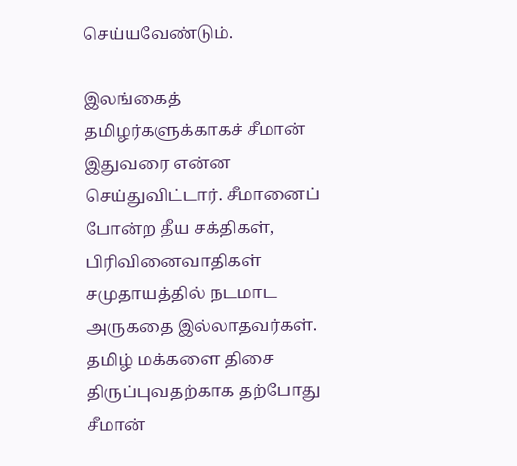செய்யவேண்டும்.

இலங்கைத் தமிழர்களுக்காகச் சீமான் இதுவரை என்ன செய்துவிட்டார். சீமானைப் போன்ற தீய சக்திகள், பிரிவினைவாதிகள் சமுதாயத்தில் நடமாட அருகதை இல்லாதவர்கள். தமிழ் மக்களை திசை திருப்புவதற்காக தற்போது சீமான்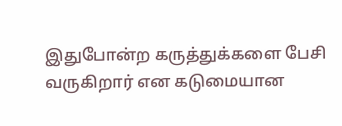இதுபோன்ற கருத்துக்களை பேசி வருகிறார் என கடுமையான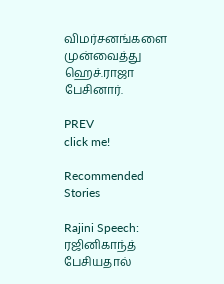விமர்சனங்களை முன்வைத்து ஹெச்.ராஜா பேசினார்.

PREV
click me!

Recommended Stories

Rajini Speech: ரஜினிகாந்த் பேசியதால்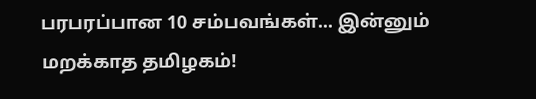பரபரப்பான 10 சம்பவங்கள்... இன்னும் மறக்காத தமிழகம்!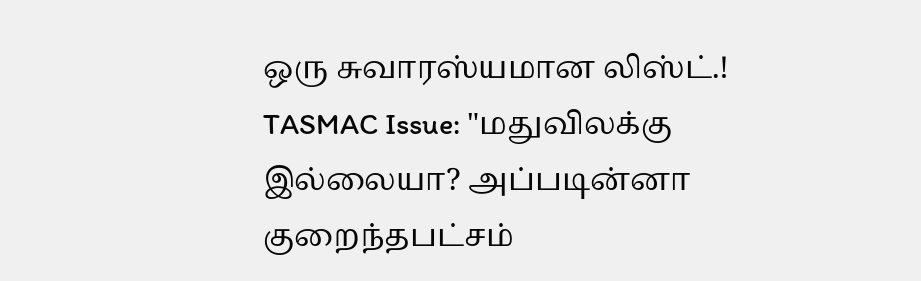ஒரு சுவாரஸ்யமான லிஸ்ட்.!
TASMAC Issue: "மதுவிலக்கு இல்லையா? அப்படின்னா குறைந்தபட்சம்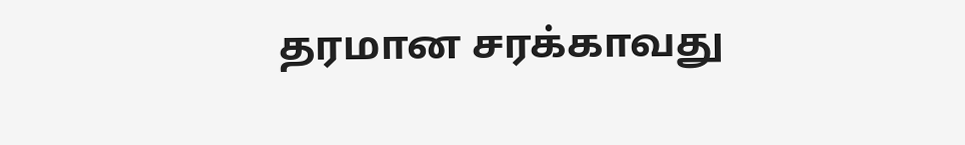தரமான சரக்காவது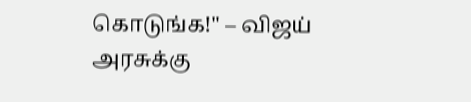கொடுங்க!" – விஜய் அரசுக்கு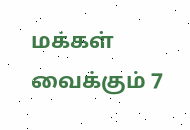மக்கள் வைக்கும் 7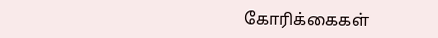கோரிக்கைகள்